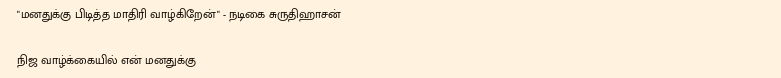"மனதுக்கு பிடித்த மாதிரி வாழ்கிறேன்" - நடிகை சுருதிஹாசன்

நிஜ வாழ்க்கையில் என் மனதுக்கு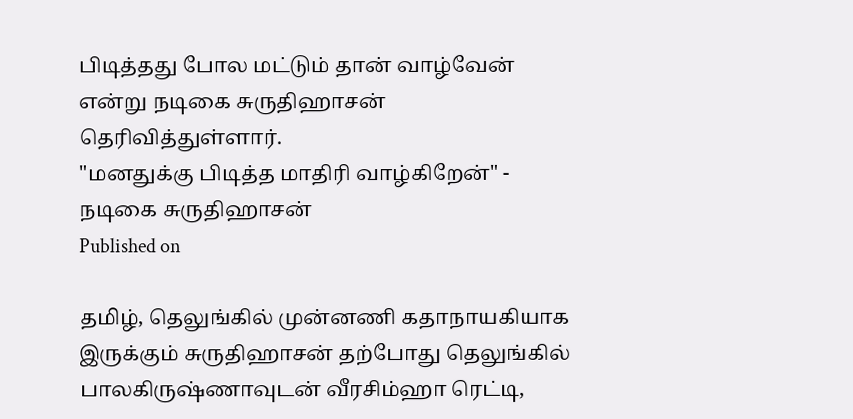பிடித்தது போல மட்டும் தான் வாழ்வேன் என்று நடிகை சுருதிஹாசன் தெரிவித்துள்ளார்.
"மனதுக்கு பிடித்த மாதிரி வாழ்கிறேன்" - நடிகை சுருதிஹாசன்
Published on

தமிழ், தெலுங்கில் முன்னணி கதாநாயகியாக இருக்கும் சுருதிஹாசன் தற்போது தெலுங்கில் பாலகிருஷ்ணாவுடன் வீரசிம்ஹா ரெட்டி,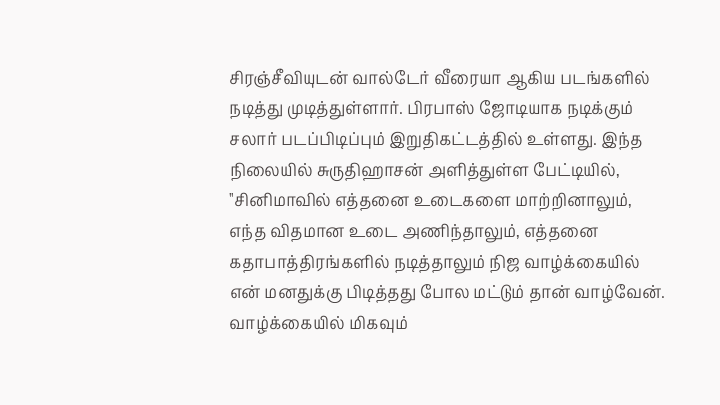சிரஞ்சீவியுடன் வால்டேர் வீரையா ஆகிய படங்களில் நடித்து முடித்துள்ளார். பிரபாஸ் ஜோடியாக நடிக்கும் சலார் படப்பிடிப்பும் இறுதிகட்டத்தில் உள்ளது. இந்த நிலையில் சுருதிஹாசன் அளித்துள்ள பேட்டியில், ''சினிமாவில் எத்தனை உடைகளை மாற்றினாலும், எந்த விதமான உடை அணிந்தாலும், எத்தனை கதாபாத்திரங்களில் நடித்தாலும் நிஜ வாழ்க்கையில் என் மனதுக்கு பிடித்தது போல மட்டும் தான் வாழ்வேன். வாழ்க்கையில் மிகவும்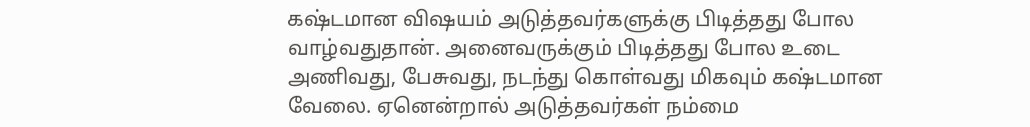கஷ்டமான விஷயம் அடுத்தவர்களுக்கு பிடித்தது போல வாழ்வதுதான். அனைவருக்கும் பிடித்தது போல உடை அணிவது, பேசுவது, நடந்து கொள்வது மிகவும் கஷ்டமான வேலை. ஏனென்றால் அடுத்தவர்கள் நம்மை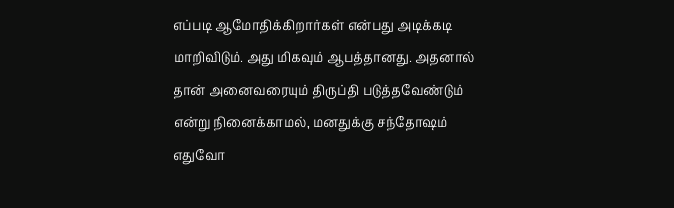எப்படி ஆமோதிக்கிறார்கள் என்பது அடிக்கடி மாறிவிடும். அது மிகவும் ஆபத்தானது. அதனால் தான் அனைவரையும் திருப்தி படுத்தவேண்டும் என்று நினைக்காமல், மனதுக்கு சந்தோஷம் எதுவோ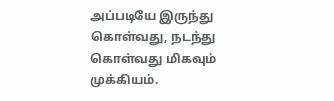அப்படியே இருந்து கொள்வது, நடந்து கொள்வது மிகவும் முக்கியம்.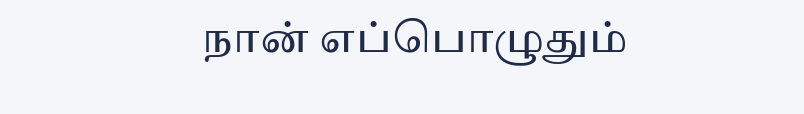நான் எப்பொழுதும்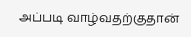அப்படி வாழ்வதற்குதான்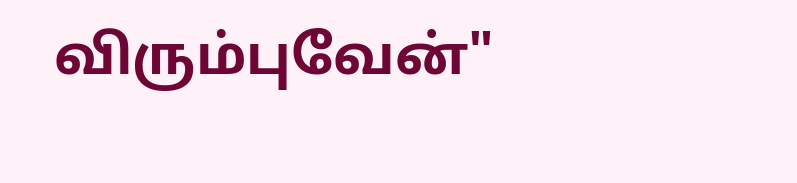விரும்புவேன்"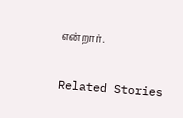என்றார்.

Related Stories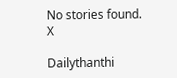No stories found.
X

Dailythanthi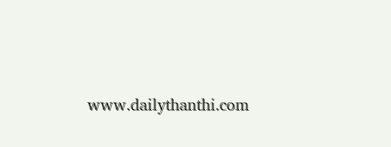www.dailythanthi.com